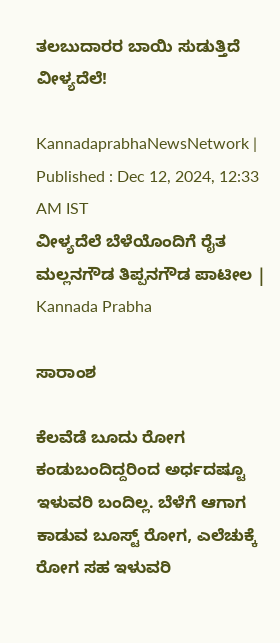ತಲಬುದಾರರ ಬಾಯಿ ಸುಡುತ್ತಿದೆ ವೀಳ್ಯದೆಲೆ!

KannadaprabhaNewsNetwork |
Published : Dec 12, 2024, 12:33 AM IST
ವೀಳ್ಯದೆಲೆ ಬೆ‍‍ಳೆಯೊಂದಿಗೆ ರೈತ ಮಲ್ಲನಗೌಡ ತಿಪ್ಪನಗೌಡ ಪಾಟೀಲ | Kannada Prabha

ಸಾರಾಂಶ

ಕೆಲವೆಡೆ ಬೂದು ರೋಗ ಕಂಡುಬಂದಿದ್ದರಿಂದ ಅರ್ಧದಷ್ಟೂ ಇಳುವರಿ ಬಂದಿಲ್ಲ. ಬೆಳೆಗೆ ಆಗಾಗ ಕಾಡುವ ಬೂಸ್ಟ್ ರೋಗ, ಎಲೆಚುಕ್ಕೆ ರೋಗ ಸಹ ಇಳುವರಿ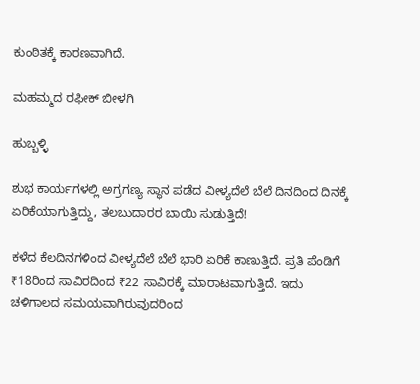ಕುಂಠಿತಕ್ಕೆ ಕಾರಣವಾಗಿದೆ.

ಮಹಮ್ಮದ ರಫೀಕ್ ಬೀಳಗಿ

ಹುಬ್ಬಳ್ಳಿ

ಶುಭ ಕಾರ್ಯಗಳಲ್ಲಿ ಅಗ್ರಗಣ್ಯ ಸ್ಥಾನ ಪಡೆದ ವೀಳ್ಯದೆಲೆ ಬೆಲೆ ದಿನದಿಂದ ದಿನಕ್ಕೆ ಏರಿಕೆಯಾಗುತ್ತಿದ್ದು, ತಲಬುದಾರರ ಬಾಯಿ ಸುಡುತ್ತಿದೆ!

ಕಳೆದ ಕೆಲದಿನಗಳಿಂದ ವೀಳ್ಯದೆಲೆ ಬೆಲೆ ಭಾರಿ ಏರಿಕೆ ಕಾಣುತ್ತಿದೆ. ಪ್ರತಿ ಪೆಂಡಿಗೆ ₹18ರಿಂದ ಸಾವಿರದಿಂದ ₹22 ಸಾವಿರಕ್ಕೆ ಮಾರಾಟವಾಗುತ್ತಿದೆ. ಇದು ಚಳಿಗಾಲದ ಸಮಯವಾಗಿರುವುದರಿಂದ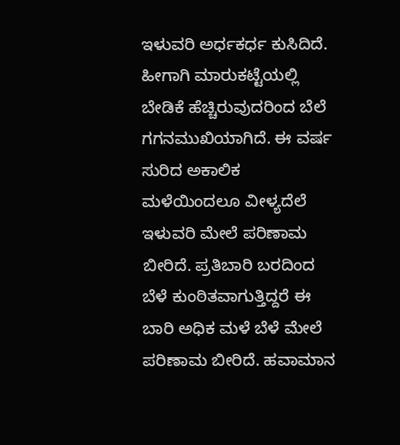ಇಳುವರಿ ಅರ್ಧಕರ್ಧ ಕುಸಿದಿದೆ. ಹೀಗಾಗಿ ಮಾರುಕಟ್ಟೆಯಲ್ಲಿ ಬೇಡಿಕೆ ಹೆಚ್ಚಿರುವುದರಿಂದ ಬೆಲೆ ಗಗನಮುಖಿಯಾಗಿದೆ. ಈ ವರ್ಷ ಸುರಿದ ಅಕಾಲಿಕ ಮಳೆಯಿಂದಲೂ ವೀಳ್ಯದೆಲೆ ಇಳುವರಿ ಮೇಲೆ ಪರಿಣಾಮ ಬೀರಿದೆ. ಪ್ರತಿಬಾರಿ ಬರದಿಂದ ಬೆಳೆ ಕುಂಠಿತವಾಗುತ್ತಿದ್ದರೆ ಈ ಬಾರಿ ಅಧಿಕ ಮಳೆ ಬೆಳೆ ಮೇಲೆ ಪರಿಣಾಮ ಬೀರಿದೆ. ಹವಾಮಾನ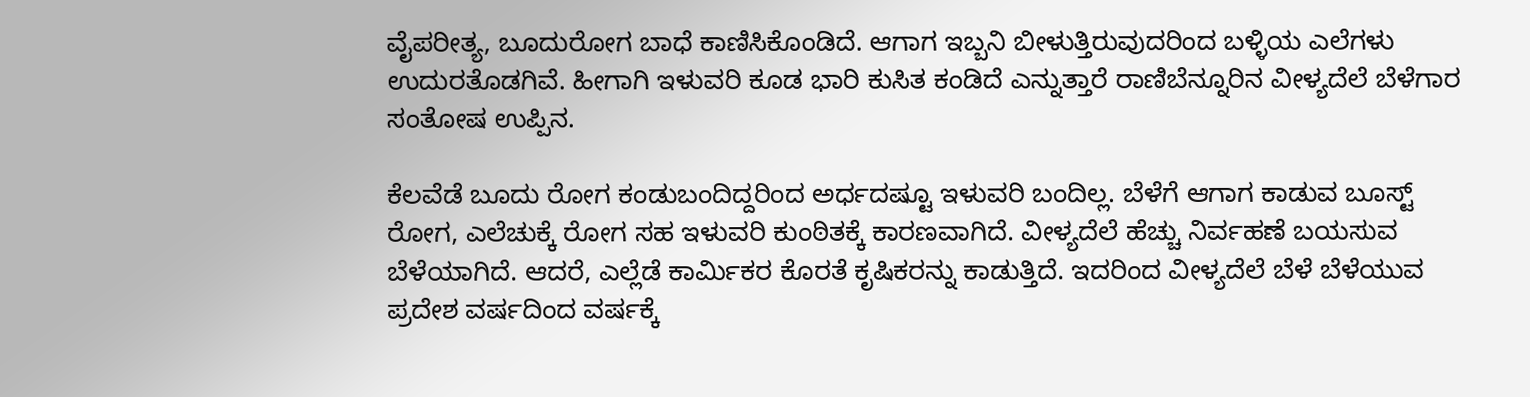ವೈಪರೀತ್ಯ, ಬೂದುರೋಗ ಬಾಧೆ ಕಾಣಿಸಿಕೊಂಡಿದೆ. ಆಗಾಗ ಇಬ್ಬನಿ ಬೀಳುತ್ತಿರುವುದರಿಂದ ಬಳ್ಳಿಯ ಎಲೆಗಳು ಉದುರತೊಡಗಿವೆ. ಹೀಗಾಗಿ ಇಳುವರಿ ಕೂಡ ಭಾರಿ ಕುಸಿತ ಕಂಡಿದೆ ಎನ್ನುತ್ತಾರೆ ರಾಣಿಬೆನ್ನೂರಿನ ವೀಳ್ಯದೆಲೆ ಬೆಳೆಗಾರ ಸಂತೋಷ ಉಪ್ಪಿನ.

ಕೆಲವೆಡೆ ಬೂದು ರೋಗ ಕಂಡುಬಂದಿದ್ದರಿಂದ ಅರ್ಧದಷ್ಟೂ ಇಳುವರಿ ಬಂದಿಲ್ಲ. ಬೆಳೆಗೆ ಆಗಾಗ ಕಾಡುವ ಬೂಸ್ಟ್ ರೋಗ, ಎಲೆಚುಕ್ಕೆ ರೋಗ ಸಹ ಇಳುವರಿ ಕುಂಠಿತಕ್ಕೆ ಕಾರಣವಾಗಿದೆ. ವೀಳ್ಯದೆಲೆ ಹೆಚ್ಚು ನಿರ್ವಹಣೆ ಬಯಸುವ ಬೆಳೆಯಾಗಿದೆ. ಆದರೆ, ಎಲ್ಲೆಡೆ ಕಾರ್ಮಿಕರ ಕೊರತೆ ಕೃಷಿಕರನ್ನು ಕಾಡುತ್ತಿದೆ. ಇದರಿಂದ ವೀಳ್ಯದೆಲೆ ಬೆಳೆ ಬೆಳೆಯುವ ಪ್ರದೇಶ ವರ್ಷದಿಂದ ವರ್ಷಕ್ಕೆ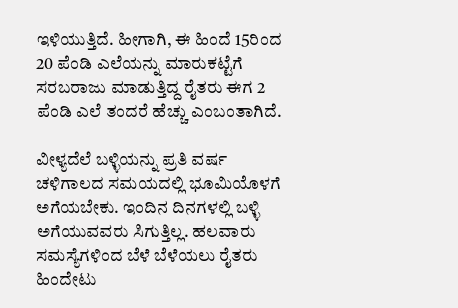ಇಳಿಯುತ್ತಿದೆ. ಹೀಗಾಗಿ, ಈ ಹಿಂದೆ 15ರಿಂದ 20 ಪೆಂಡಿ ಎಲೆಯನ್ನು ಮಾರುಕಟ್ಟೆಗೆ ಸರಬರಾಜು ಮಾಡುತ್ತಿದ್ದ ರೈತರು ಈಗ 2 ಪೆಂಡಿ ಎಲೆ ತಂದರೆ ಹೆಚ್ಚು ಎಂಬಂತಾಗಿದೆ.

ವೀಳ್ಯದೆಲೆ ಬಳ್ಳಿಯನ್ನು ಪ್ರತಿ ವರ್ಷ ಚಳಿಗಾಲದ ಸಮಯದಲ್ಲಿ ಭೂಮಿಯೊಳಗೆ ಅಗೆಯಬೇಕು. ಇಂದಿನ ದಿನಗಳಲ್ಲಿ ಬಳ್ಳಿ ಅಗೆಯುವವರು ಸಿಗುತ್ತಿಲ್ಲ. ಹಲವಾರು ಸಮಸ್ಯೆಗಳಿಂದ ಬೆಳೆ ಬೆಳೆಯಲು ರೈತರು ಹಿಂದೇಟು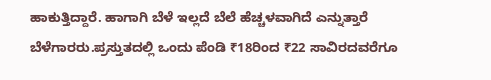ಹಾಕುತ್ತಿದ್ದಾರೆ. ಹಾಗಾಗಿ ಬೆಳೆ ಇಲ್ಲದೆ ಬೆಲೆ ಹೆಚ್ಚಳವಾಗಿದೆ ಎನ್ನುತ್ತಾರೆ ಬೆಳೆಗಾರರು.ಪ್ರಸ್ತುತದಲ್ಲಿ ಒಂದು ಪೆಂಡಿ ₹18ರಿಂದ ₹22 ಸಾವಿರದವರೆಗೂ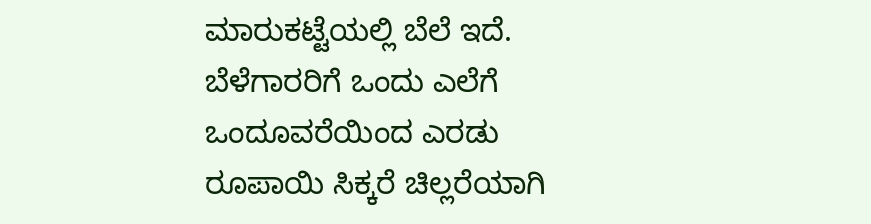ಮಾರುಕಟ್ಟೆಯಲ್ಲಿ ಬೆಲೆ ಇದೆ. ಬೆಳೆಗಾರರಿಗೆ ಒಂದು ಎಲೆಗೆ ಒಂದೂವರೆಯಿಂದ ಎರಡು ರೂಪಾಯಿ ಸಿಕ್ಕರೆ ಚಿಲ್ಲರೆಯಾಗಿ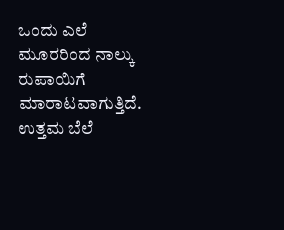ಒಂದು ಎಲೆ ಮೂರರಿಂದ ನಾಲ್ಕು ರುಪಾಯಿಗೆ ಮಾರಾಟವಾಗುತ್ತಿದೆ. ಉತ್ತಮ ಬೆಲೆ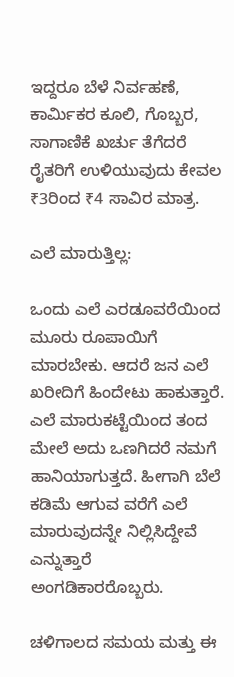ಇದ್ದರೂ ಬೆಳೆ ನಿರ್ವಹಣೆ, ಕಾರ್ಮಿಕರ ಕೂಲಿ, ಗೊಬ್ಬರ, ಸಾಗಾಣಿಕೆ ಖರ್ಚು ತೆಗೆದರೆ ರೈತರಿಗೆ ಉಳಿಯುವುದು ಕೇವಲ ₹3ರಿಂದ ₹4 ಸಾವಿರ ಮಾತ್ರ.

ಎಲೆ ಮಾರುತ್ತಿಲ್ಲ:

ಒಂದು ಎಲೆ ಎರಡೂವರೆಯಿಂದ ಮೂರು ರೂಪಾಯಿಗೆ ಮಾರಬೇಕು. ಆದರೆ ಜನ ಎಲೆ ಖರೀದಿಗೆ ಹಿಂದೇಟು ಹಾಕುತ್ತಾರೆ. ಎಲೆ ಮಾರುಕಟ್ಟೆಯಿಂದ ತಂದ ಮೇಲೆ ಅದು ಒಣಗಿದರೆ ನಮಗೆ ಹಾನಿಯಾಗುತ್ತದೆ. ಹೀಗಾಗಿ ಬೆಲೆ ಕಡಿಮೆ ಆಗುವ ವರೆಗೆ ಎಲೆ ಮಾರುವುದನ್ನೇ ನಿಲ್ಲಿಸಿದ್ದೇವೆ ಎನ್ನುತ್ತಾರೆ ಅಂಗಡಿಕಾರರೊಬ್ಬರು.

ಚಳಿಗಾಲದ ಸಮಯ ಮತ್ತು ಈ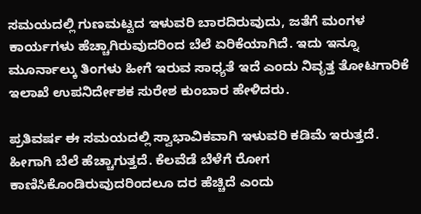ಸಮಯದಲ್ಲಿ ಗುಣಮಟ್ಟದ ಇಳುವರಿ ಬಾರದಿರುವುದು, ಜತೆಗೆ ಮಂಗಳ ಕಾರ್ಯಗಳು ಹೆಚ್ಚಾಗಿರುವುದರಿಂದ ಬೆಲೆ ಏರಿಕೆಯಾಗಿದೆ. ಇದು ಇನ್ನೂ ಮೂರ್ನಾಲ್ಕು ತಿಂಗಳು ಹೀಗೆ ಇರುವ ಸಾಧ್ಯತೆ ಇದೆ ಎಂದು ನಿವೃತ್ತ ತೋಟಗಾರಿಕೆ ಇಲಾಖೆ ಉಪನಿರ್ದೇಶಕ ಸುರೇಶ ಕುಂಬಾರ ಹೇಳಿದರು.

ಪ್ರತಿವರ್ಷ ಈ ಸಮಯದಲ್ಲಿ ಸ್ವಾಭಾವಿಕವಾಗಿ ಇಳುವರಿ ಕಡಿಮೆ ಇರುತ್ತದೆ. ಹೀಗಾಗಿ ಬೆಲೆ ಹೆಚ್ಚಾಗುತ್ತದೆ. ಕೆಲವೆಡೆ ಬೆಳೆಗೆ ರೋಗ ಕಾಣಿಸಿಕೊಂಡಿರುವುದರಿಂದಲೂ ದರ ಹೆಚ್ಚಿದೆ ಎಂದು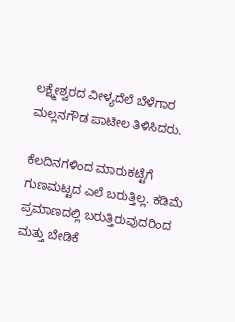ಲಕ್ಷ್ಮೇಶ್ವರದ ವೀಳ್ಯದೆಲೆ ಬೆಳೆಗಾರ ಮಲ್ಲನಗೌಡ ಪಾಟೀಲ ತಿಳಿಸಿದರು.

ಕೆಲದಿನಗಳಿಂದ ಮಾರುಕಟ್ಟೆಗೆ ಗುಣಮಟ್ಟದ ಎಲೆ ಬರುತ್ತಿಲ್ಲ. ಕಡಿಮೆ ಪ್ರಮಾಣದಲ್ಲಿ ಬರುತ್ತಿರುವುದರಿಂದ ಮತ್ತು ಬೇಡಿಕೆ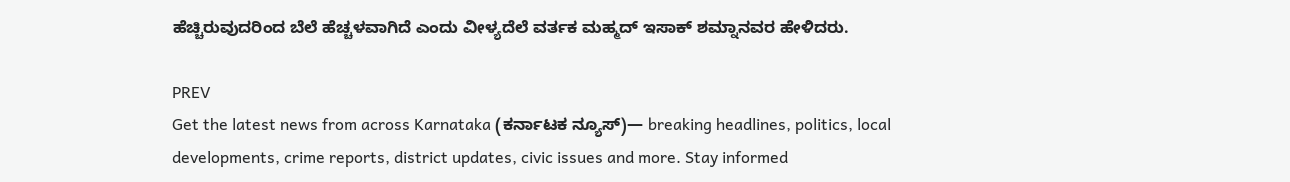ಹೆಚ್ಚಿರುವುದರಿಂದ ಬೆಲೆ ಹೆಚ್ಚಳವಾಗಿದೆ ಎಂದು ವೀಳ್ಯದೆಲೆ ವರ್ತಕ ಮಹ್ಮದ್ ಇಸಾಕ್ ಶಮ್ನಾನವರ ಹೇಳಿದರು.

PREV
Get the latest news from across Karnataka (ಕರ್ನಾಟಕ ನ್ಯೂಸ್)— breaking headlines, politics, local developments, crime reports, district updates, civic issues and more. Stay informed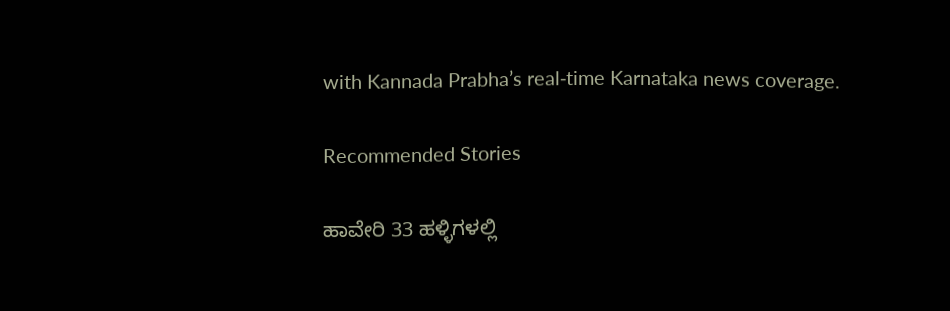with Kannada Prabha’s real‑time Karnataka news coverage.

Recommended Stories

ಹಾವೇರಿ 33 ಹಳ್ಳಿಗಳಲ್ಲಿ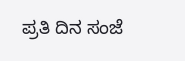ಪ್ರತಿ ದಿನ ಸಂಜೆ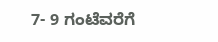7- 9 ಗಂಟೆವರೆಗೆ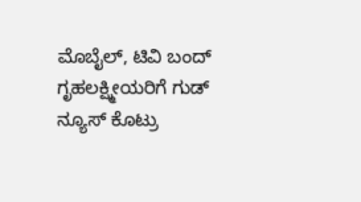ಮೊಬೈಲ್‌, ಟಿವಿ ಬಂದ್‌
ಗೃಹಲಕ್ಷ್ಮೀಯರಿಗೆ ಗುಡ್ ನ್ಯೂಸ್ ಕೊಟ್ರು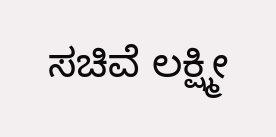ಸಚಿವೆ ಲಕ್ಷ್ಮೀ